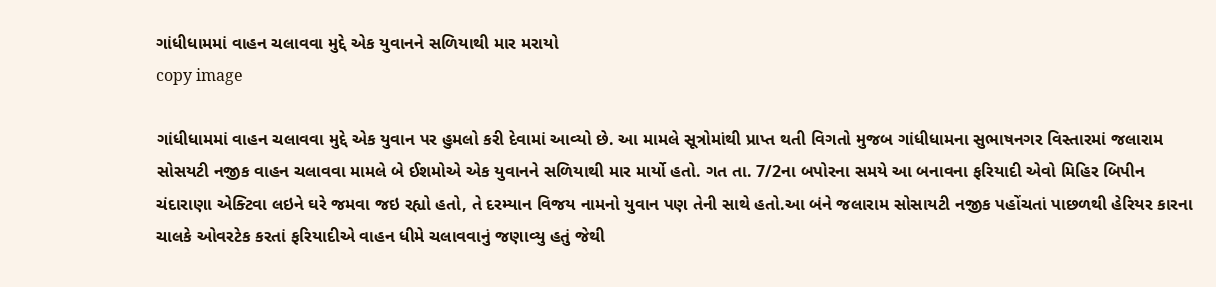ગાંધીધામમાં વાહન ચલાવવા મુદ્દે એક યુવાનને સળિયાથી માર મરાયો
copy image

ગાંધીધામમાં વાહન ચલાવવા મુદ્દે એક યુવાન પર હુમલો કરી દેવામાં આવ્યો છે. આ મામલે સૂત્રોમાંથી પ્રાપ્ત થતી વિગતો મુજબ ગાંધીધામના સુભાષનગર વિસ્તારમાં જલારામ સોસયટી નજીક વાહન ચલાવવા મામલે બે ઈશમોએ એક યુવાનને સળિયાથી માર માર્યો હતો. ગત તા. 7/2ના બપોરના સમયે આ બનાવના ફરિયાદી એવો મિહિર બિપીન ચંદારાણા એક્ટિવા લઇને ઘરે જમવા જઇ રહ્યો હતો, તે દરમ્યાન વિજય નામનો યુવાન પણ તેની સાથે હતો.આ બંને જલારામ સોસાયટી નજીક પહોંચતાં પાછળથી હેરિયર કારના ચાલકે ઓવરટેક કરતાં ફરિયાદીએ વાહન ધીમે ચલાવવાનું જણાવ્યુ હતું જેથી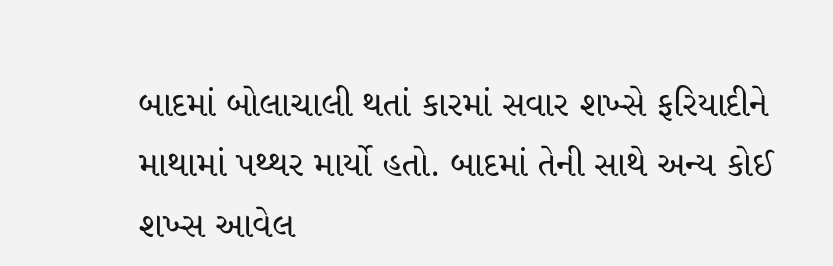બાદમાં બોલાચાલી થતાં કારમાં સવાર શખ્સે ફરિયાદીને માથામાં પથ્થર માર્યો હતો. બાદમાં તેની સાથે અન્ય કોઈ શખ્સ આવેલ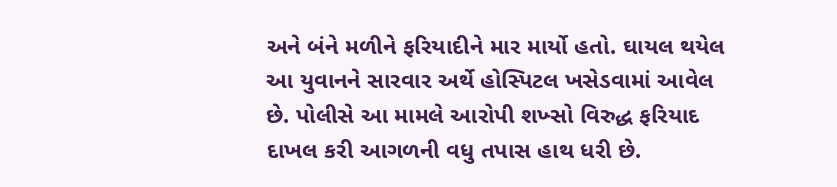અને બંને મળીને ફરિયાદીને માર માર્યો હતો. ઘાયલ થયેલ આ યુવાનને સારવાર અર્થે હોસ્પિટલ ખસેડવામાં આવેલ છે. પોલીસે આ મામલે આરોપી શખ્સો વિરુદ્ધ ફરિયાદ દાખલ કરી આગળની વધુ તપાસ હાથ ધરી છે.